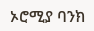ኦሮሚያ ባንክ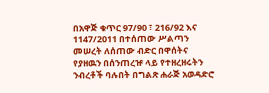በአዋጅ ቁጥር 97/90 ፣ 216/92 እና 1147/2011 በተሰጠው ሥልጣን መሠረት ለሰጠው ብድር በዋሰትና የያዘዉን በሰንጠረዡ ላይ የተዘረዘሩትን ንብረቶች ባሉበት በግልጽ ሐራጅ አወዳድሮ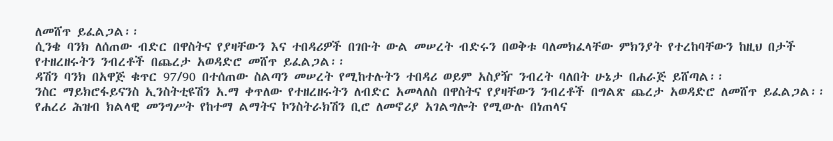ለመሸጥ ይፈልጋል፡፡
ሲንቄ ባንክ ለሰጠው ብድር በዋስትና የያዛቸውን እና ተበዳሪዎች በገቡት ውል መሠረት ብድሩን በወቅቱ ባለመክፈላቸው ምክንያት የተረከባቸውን ከዚህ በታች የተዘረዘሩትን ንብረቶች በጨረታ አወዳድሮ መሸጥ ይፈልጋል፡፡
ዳሽን ባንክ በአዋጅ ቁጥር 97/90 በተሰጠው ስልጣን መሠረት የሚከተሉትን ተበዳሪ ወይም አስያዥ ንብረት ባለበት ሁኔታ በሐራጅ ይሸጣል፡፡
ንስር ማይክሮፋይናንስ ኢንስትቲዩሽን አ.ማ ቀጥለው የተዘረዘሩትን ለብድር አመላለስ በዋስትና የያዛቸውን ንብረቶች በግልጽ ጨረታ አወዳድሮ ለመሸጥ ይፈልጋል፡፡
የሐረሪ ሕዝብ ክልላዊ መንግሥት የከተማ ልማትና ኮንስትራክሽን ቢሮ ለመኖሪያ አገልግሎት የሚውሉ በነጠላና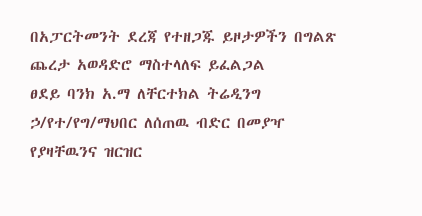በአፓርትመንት ደረጃ የተዘጋጁ ይዞታዎችን በግልጽ ጨረታ አወዳድሮ ማስተላለፍ ይፈልጋል
ፀደይ ባንክ አ.ማ ለቸርተክል ትሬዲንግ ኃ/የተ/የግ/ማህበር ለሰጠዉ ብድር በመያዣ የያዛቸዉንና ዝርዝር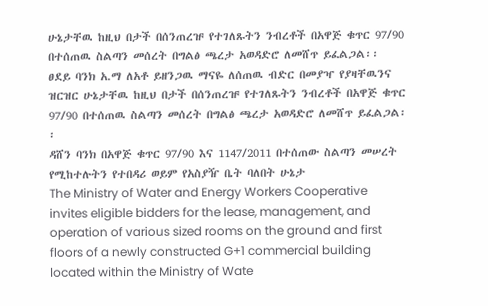ሁኔታቸዉ ከዚህ በታች በሰንጠረዡ የተገለጹትን ንብረቶች በአዋጅ ቁጥር 97/90 በተሰጠዉ ስልጣን መሰረት በግልፅ ጫረታ አወዳድሮ ለመሸጥ ይፈልጋል፡፡
ፀደይ ባንክ አ.ማ ለአቶ ይዘንጋዉ ማናዬ ለሰጠዉ ብድር በመያዣ የያዛቸዉንና ዝርዝር ሁኔታቸዉ ከዚህ በታች በሰንጠረዡ የተገለጹትን ንብረቶች በአዋጅ ቁጥር 97/90 በተሰጠዉ ስልጣን መሰረት በግልፅ ጫረታ አወዳድሮ ለመሸጥ ይፈልጋል፡፡
ዳሸን ባንክ በአዋጅ ቁጥር 97/90 እና 1147/2011 በተሰጠው ስልጣን መሠረት የሚከተሉትን የተበዳሪ ወይም የአስያዥ ቤት ባለበት ሁኔታ
The Ministry of Water and Energy Workers Cooperative invites eligible bidders for the lease, management, and operation of various sized rooms on the ground and first floors of a newly constructed G+1 commercial building located within the Ministry of Wate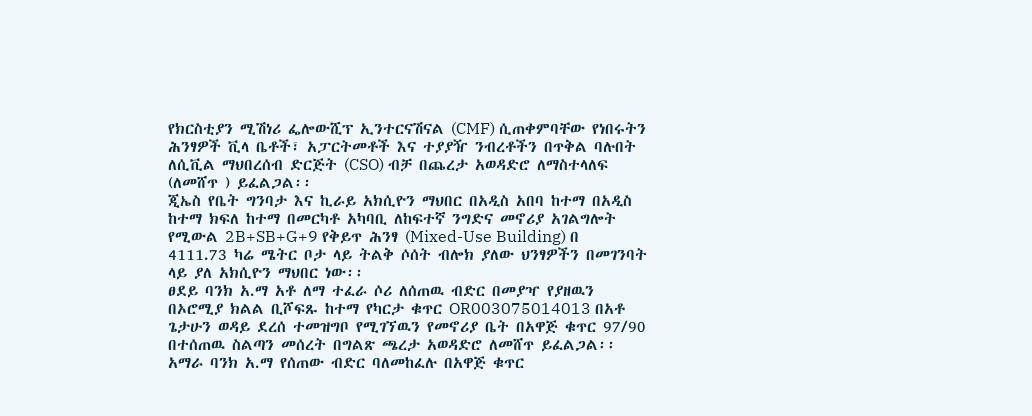የክርስቲያን ሚሽነሪ ፌሎውሺፕ ኢንተርናሽናል (CMF) ሲጠቀምባቸው የነበሩትን ሕንፃዎች ቪላ ቤቶች፣ አፓርትመቶች እና ተያያዥ ንብረቶችን በጥቅል ባሉበት ለሲቪል ማህበረሰብ ድርጅት (CSO) ብቻ በጨረታ አወዳድሮ ለማስተላለፍ (ለመሸጥ ) ይፈልጋል፡፡
ጂኤስ የቤት ግንባታ እና ኪራይ አክሲዮን ማህበር በአዲስ አበባ ከተማ በአዲስ ከተማ ክፍለ ከተማ በመርካቶ አካባቢ ለከፍተኛ ንግድና መኖሪያ አገልግሎት የሚውል 2B+SB+G+9 የቅይጥ ሕንፃ (Mixed-Use Building) በ 4111.73 ካሬ ሜትር ቦታ ላይ ትልቅ ሶሰት ብሎክ ያለው ህንፃዎችን በመገንባት ላይ ያለ አክሲዮን ማህበር ነው፡፡
ፀደይ ባንክ አ.ማ አቶ ለማ ተፈራ ሶሪ ለሰጠዉ ብድር በመያዣ የያዘዉን በኦሮሚያ ክልል ቢሾፍጹ ከተማ የካርታ ቁጥር OR003075014013 በአቶ ጌታሁን ወዳይ ደረሰ ተመዝግቦ የሚገኘዉን የመኖሪያ ቤት በአዋጅ ቁጥር 97/90 በተሰጠዉ ስልጣን መሰረት በግልጽ ጫረታ አወዳድሮ ለመሸጥ ይፈልጋል፡፡
አማራ ባንክ አ.ማ የሰጠው ብድር ባለመከፈሉ በአዋጅ ቁጥር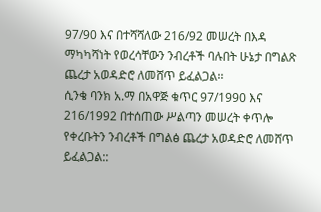97/90 እና በተሻሻለው 216/92 መሠረት በእዳ ማካካሻነት የወረሳቸውን ንብረቶች ባሉበት ሁኔታ በግልጽ ጨረታ አወዳድሮ ለመሸጥ ይፈልጋል፡፡
ሲንቄ ባንክ አ.ማ በአዋጅ ቁጥር 97/1990 እና 216/1992 በተሰጠው ሥልጣን መሠረት ቀጥሎ የቀረቡትን ንብረቶች በግልፅ ጨረታ አወዳድሮ ለመሸጥ ይፈልጋል::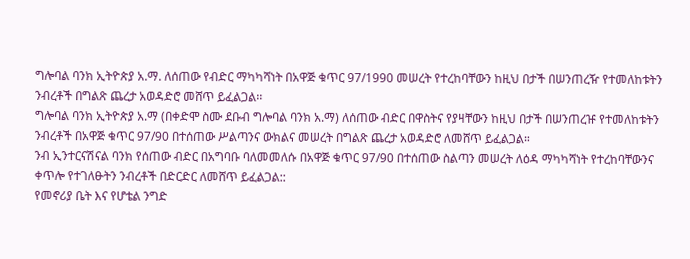ግሎባል ባንክ ኢትዮጵያ አ.ማ. ለሰጠው የብድር ማካካሻነት በአዋጅ ቁጥር 97/1990 መሠረት የተረከባቸውን ከዚህ በታች በሠንጠረዥ የተመለከቱትን ንብረቶች በግልጽ ጨረታ አወዳድሮ መሸጥ ይፈልጋል፡፡
ግሎባል ባንክ ኢትዮጵያ አ.ማ (በቀድሞ ስሙ ደቡብ ግሎባል ባንክ አ.ማ) ለሰጠው ብድር በዋስትና የያዛቸውን ከዚህ በታች በሠንጠረዡ የተመለከቱትን ንብረቶች በአዋጅ ቁጥር 97/90 በተሰጠው ሥልጣንና ውክልና መሠረት በግልጽ ጨረታ አወዳድሮ ለመሸጥ ይፈልጋል።
ንብ ኢንተርናሽናል ባንክ የሰጠው ብድር በአግባቡ ባለመመለሱ በአዋጅ ቁጥር 97/90 በተሰጠው ስልጣን መሠረት ለዕዳ ማካካሻነት የተረከባቸውንና ቀጥሎ የተገለፁትን ንብረቶች በድርድር ለመሸጥ ይፈልጋል::
የመኖሪያ ቤት እና የሆቴል ንግድ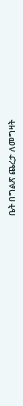ቤት በግልጽ ጨረታ ለመግዛት